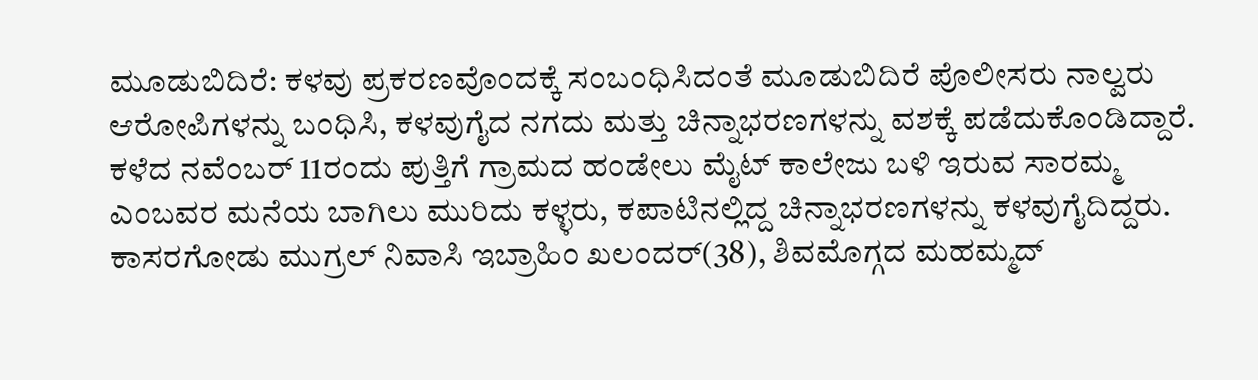ಮೂಡುಬಿದಿರೆ: ಕಳವು ಪ್ರಕರಣವೊಂದಕ್ಕೆ ಸಂಬಂಧಿಸಿದಂತೆ ಮೂಡುಬಿದಿರೆ ಪೊಲೀಸರು ನಾಲ್ವರು ಆರೋಪಿಗಳನ್ನು ಬಂಧಿಸಿ, ಕಳವುಗೈದ ನಗದು ಮತ್ತು ಚಿನ್ನಾಭರಣಗಳನ್ನು ವಶಕ್ಕೆ ಪಡೆದುಕೊಂಡಿದ್ದಾರೆ.
ಕಳೆದ ನವೆಂಬರ್ 11ರಂದು ಪುತ್ತಿಗೆ ಗ್ರಾಮದ ಹಂಡೇಲು ಮೈಟ್ ಕಾಲೇಜು ಬಳಿ ಇರುವ ಸಾರಮ್ಮ ಎಂಬವರ ಮನೆಯ ಬಾಗಿಲು ಮುರಿದು ಕಳ್ಳರು, ಕಪಾಟಿನಲ್ಲಿದ್ದ ಚಿನ್ನಾಭರಣಗಳನ್ನು ಕಳವುಗೈದಿದ್ದರು. ಕಾಸರಗೋಡು ಮುಗ್ರಲ್ ನಿವಾಸಿ ಇಬ್ರಾಹಿಂ ಖಲಂದರ್(38), ಶಿವಮೊಗ್ಗದ ಮಹಮ್ಮದ್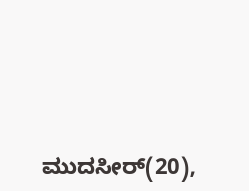ಮುದಸೀರ್(20),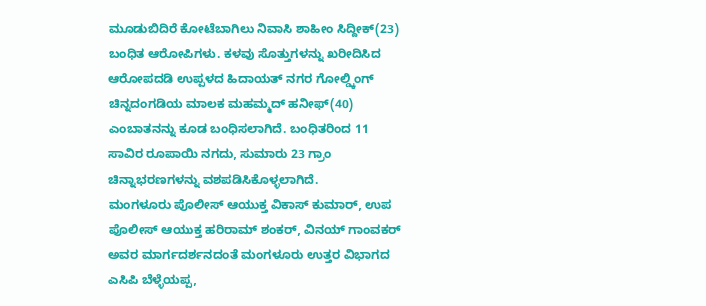ಮೂಡುಬಿದಿರೆ ಕೋಟೆಬಾಗಿಲು ನಿವಾಸಿ ಶಾಹೀಂ ಸಿದ್ದೀಕ್(23) ಬಂಧಿತ ಆರೋಪಿಗಳು. ಕಳವು ಸೊತ್ತುಗಳನ್ನು ಖರೀದಿಸಿದ ಆರೋಪದಡಿ ಉಪ್ಪಳದ ಹಿದಾಯತ್ ನಗರ ಗೋಲ್ಡ್ಕಿಂಗ್ ಚಿನ್ನದಂಗಡಿಯ ಮಾಲಕ ಮಹಮ್ಮದ್ ಹನೀಫ್(40) ಎಂಬಾತನನ್ನು ಕೂಡ ಬಂಧಿಸಲಾಗಿದೆ. ಬಂಧಿತರಿಂದ 11 ಸಾವಿರ ರೂಪಾಯಿ ನಗದು, ಸುಮಾರು 23 ಗ್ರಾಂ ಚಿನ್ನಾಭರಣಗಳನ್ನು ವಶಪಡಿಸಿಕೊಳ್ಳಲಾಗಿದೆ.
ಮಂಗಳೂರು ಪೊಲೀಸ್ ಆಯುಕ್ತ ವಿಕಾಸ್ ಕುಮಾರ್, ಉಪ ಪೊಲೀಸ್ ಆಯುಕ್ತ ಹರಿರಾಮ್ ಶಂಕರ್, ವಿನಯ್ ಗಾಂವಕರ್ ಅವರ ಮಾರ್ಗದರ್ಶನದಂತೆ ಮಂಗಳೂರು ಉತ್ತರ ವಿಭಾಗದ ಎಸಿಪಿ ಬೆಳ್ಳೆಯಪ್ಪ,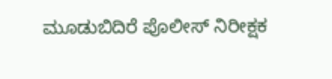ಮೂಡುಬಿದಿರೆ ಪೊಲೀಸ್ ನಿರೀಕ್ಷಕ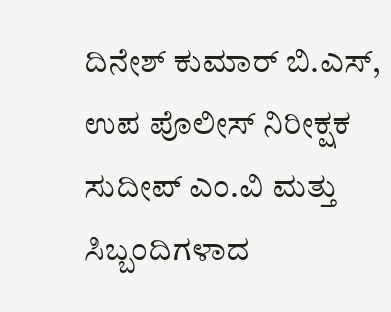ದಿನೇಶ್ ಕುಮಾರ್ ಬಿ.ಎಸ್, ಉಪ ಪೊಲೀಸ್ ನಿರೀಕ್ಷಕ ಸುದೀಪ್ ಎಂ.ವಿ ಮತ್ತು ಸಿಬ್ಬಂದಿಗಳಾದ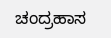ಚಂದ್ರಹಾಸ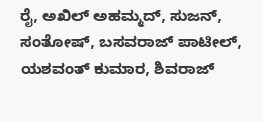ರೈ, ಅಖಿಲ್ ಅಹಮ್ಮದ್, ಸುಜನ್, ಸಂತೋಷ್, ಬಸವರಾಜ್ ಪಾಟೀಲ್, ಯಶವಂತ್ ಕುಮಾರ, ಶಿವರಾಜ್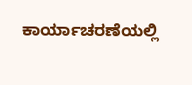ಕಾರ್ಯಾಚರಣೆಯಲ್ಲಿ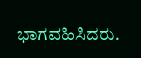ಭಾಗವಹಿಸಿದರು.